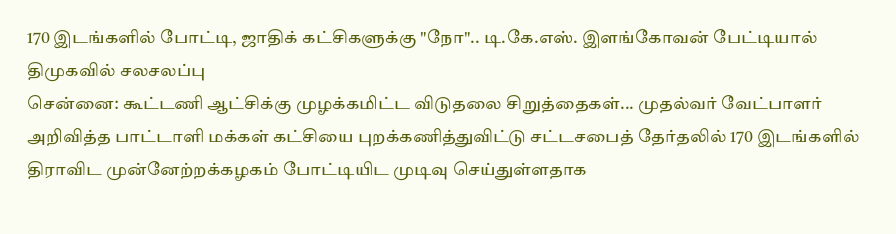170 இடங்களில் போட்டி, ஜாதிக் கட்சிகளுக்கு "நோ".. டி.கே.எஸ். இளங்கோவன் பேட்டியால் திமுகவில் சலசலப்பு
சென்னை: கூட்டணி ஆட்சிக்கு முழக்கமிட்ட விடுதலை சிறுத்தைகள்... முதல்வர் வேட்பாளர் அறிவித்த பாட்டாளி மக்கள் கட்சியை புறக்கணித்துவிட்டு சட்டசபைத் தேர்தலில் 170 இடங்களில் திராவிட முன்னேற்றக்கழகம் போட்டியிட முடிவு செய்துள்ளதாக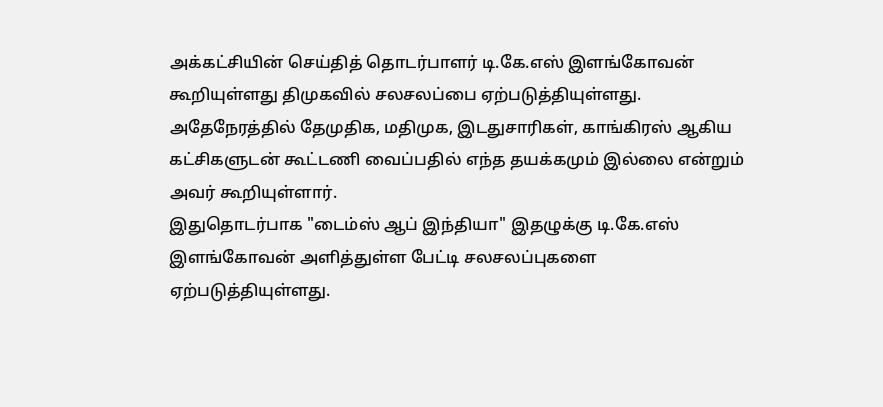அக்கட்சியின் செய்தித் தொடர்பாளர் டி.கே.எஸ் இளங்கோவன் கூறியுள்ளது திமுகவில் சலசலப்பை ஏற்படுத்தியுள்ளது.
அதேநேரத்தில் தேமுதிக, மதிமுக, இடதுசாரிகள், காங்கிரஸ் ஆகிய கட்சிகளுடன் கூட்டணி வைப்பதில் எந்த தயக்கமும் இல்லை என்றும் அவர் கூறியுள்ளார்.
இதுதொடர்பாக "டைம்ஸ் ஆப் இந்தியா" இதழுக்கு டி.கே.எஸ் இளங்கோவன் அளித்துள்ள பேட்டி சலசலப்புகளை ஏற்படுத்தியுள்ளது.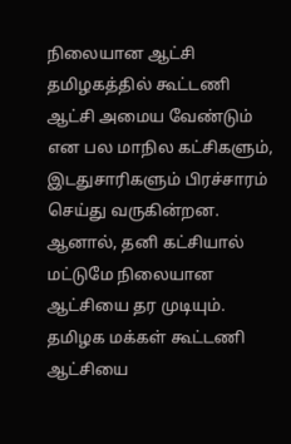நிலையான ஆட்சி
தமிழகத்தில் கூட்டணி ஆட்சி அமைய வேண்டும் என பல மாநில கட்சிகளும், இடதுசாரிகளும் பிரச்சாரம் செய்து வருகின்றன. ஆனால், தனி கட்சியால் மட்டுமே நிலையான ஆட்சியை தர முடியும். தமிழக மக்கள் கூட்டணி ஆட்சியை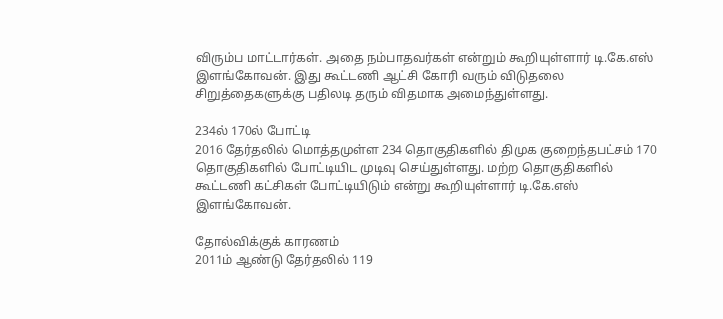விரும்ப மாட்டார்கள். அதை நம்பாதவர்கள் என்றும் கூறியுள்ளார் டி.கே.எஸ் இளங்கோவன். இது கூட்டணி ஆட்சி கோரி வரும் விடுதலை சிறுத்தைகளுக்கு பதிலடி தரும் விதமாக அமைந்துள்ளது.

234ல் 170ல் போட்டி
2016 தேர்தலில் மொத்தமுள்ள 234 தொகுதிகளில் திமுக குறைந்தபட்சம் 170 தொகுதிகளில் போட்டியிட முடிவு செய்துள்ளது. மற்ற தொகுதிகளில் கூட்டணி கட்சிகள் போட்டியிடும் என்று கூறியுள்ளார் டி.கே.எஸ் இளங்கோவன்.

தோல்விக்குக் காரணம்
2011ம் ஆண்டு தேர்தலில் 119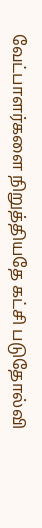வேட்பாளர்களை நிறுத்தியதே கட்சி படுதோல்வி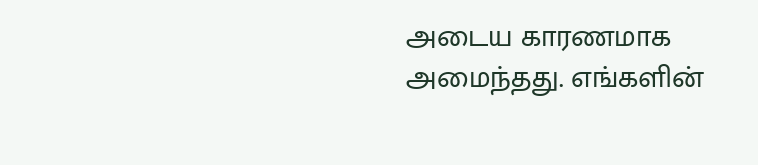அடைய காரணமாக அமைந்தது. எங்களின்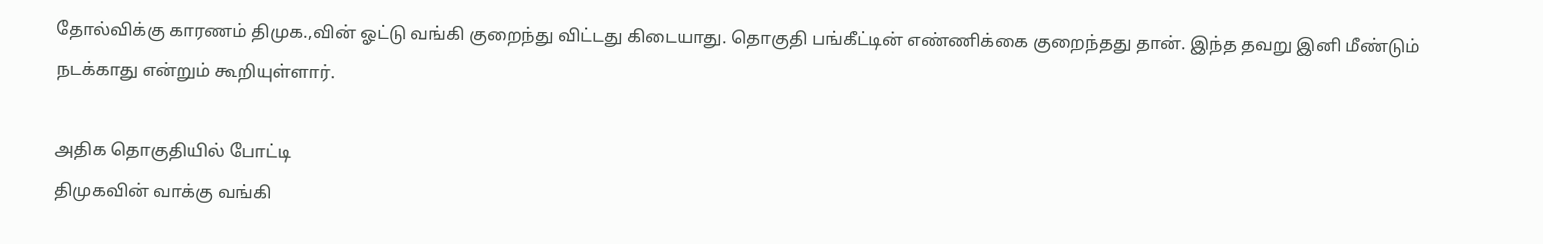தோல்விக்கு காரணம் திமுக.,வின் ஓட்டு வங்கி குறைந்து விட்டது கிடையாது. தொகுதி பங்கீட்டின் எண்ணிக்கை குறைந்தது தான். இந்த தவறு இனி மீண்டும் நடக்காது என்றும் கூறியுள்ளார்.

அதிக தொகுதியில் போட்டி
திமுகவின் வாக்கு வங்கி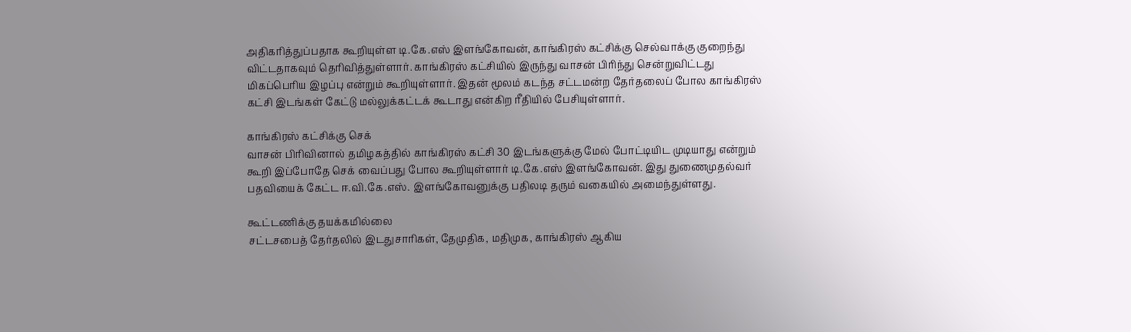அதிகரித்துப்பதாக கூறியுள்ள டி.கே.எஸ் இளங்கோவன், காங்கிரஸ் கட்சிக்கு செல்வாக்கு குறைந்து விட்டதாகவும் தெரிவித்துள்ளார். காங்கிரஸ் கட்சியில் இருந்து வாசன் பிரிந்து சென்றுவிட்டது மிகப்பெரிய இழப்பு என்றும் கூறியுள்ளார். இதன் மூலம் கடந்த சட்டமன்ற தேர்தலைப் போல காங்கிரஸ் கட்சி இடங்கள் கேட்டு மல்லுக்கட்டக் கூடாது என்கிற ரீதியில் பேசியுள்ளார்.

காங்கிரஸ் கட்சிக்கு செக்
வாசன் பிரிவினால் தமிழகத்தில் காங்கிரஸ் கட்சி 30 இடங்களுக்கு மேல் போட்டியிட முடியாது என்றும் கூறி இப்போதே செக் வைப்பது போல கூறியுள்ளார் டி.கே.எஸ் இளங்கோவன். இது துணைமுதல்வர் பதவியைக் கேட்ட ஈ.வி.கே.எஸ். இளங்கோவனுக்கு பதிலடி தரும் வகையில் அமைந்துள்ளது.

கூட்டணிக்கு தயக்கமில்லை
சட்டசபைத் தேர்தலில் இடதுசாரிகள், தேமுதிக, மதிமுக, காங்கிரஸ் ஆகிய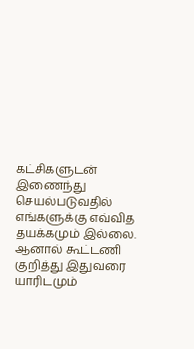கட்சிகளுடன் இணைந்து செயல்படுவதில் எங்களுக்கு எவ்வித தயக்கமும் இல்லை. ஆனால் கூட்டணி குறித்து இதுவரை யாரிடமும்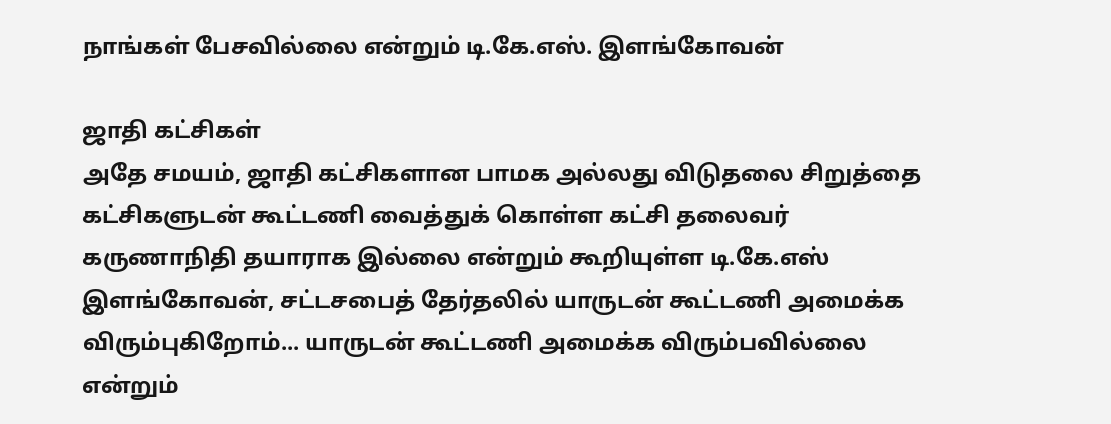நாங்கள் பேசவில்லை என்றும் டி.கே.எஸ். இளங்கோவன்

ஜாதி கட்சிகள்
அதே சமயம், ஜாதி கட்சிகளான பாமக அல்லது விடுதலை சிறுத்தை கட்சிகளுடன் கூட்டணி வைத்துக் கொள்ள கட்சி தலைவர் கருணாநிதி தயாராக இல்லை என்றும் கூறியுள்ள டி.கே.எஸ் இளங்கோவன், சட்டசபைத் தேர்தலில் யாருடன் கூட்டணி அமைக்க விரும்புகிறோம்... யாருடன் கூட்டணி அமைக்க விரும்பவில்லை என்றும்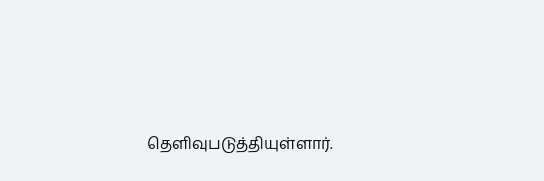தெளிவுபடுத்தியுள்ளார்.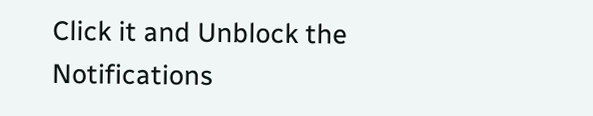Click it and Unblock the Notifications